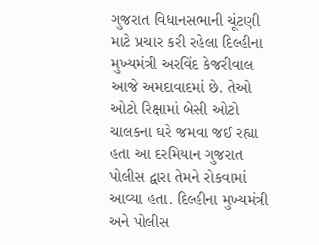ગુજરાત વિધાનસભાની ચૂંટણી માટે પ્રચાર કરી રહેલા દિલ્હીના મુખ્યમંત્રી અરવિંદ કેજરીવાલ આજે અમદાવાદમાં છે. તેઓ ઓટો રિક્ષામાં બેસી ઓટો ચાલકના ઘરે જમવા જઈ રહ્યા હતા આ દરમિયાન ગુજરાત પોલીસ દ્વારા તેમને રોકવામાં આવ્યા હતા. દિલ્હીના મુખ્યમંત્રી અને પોલીસ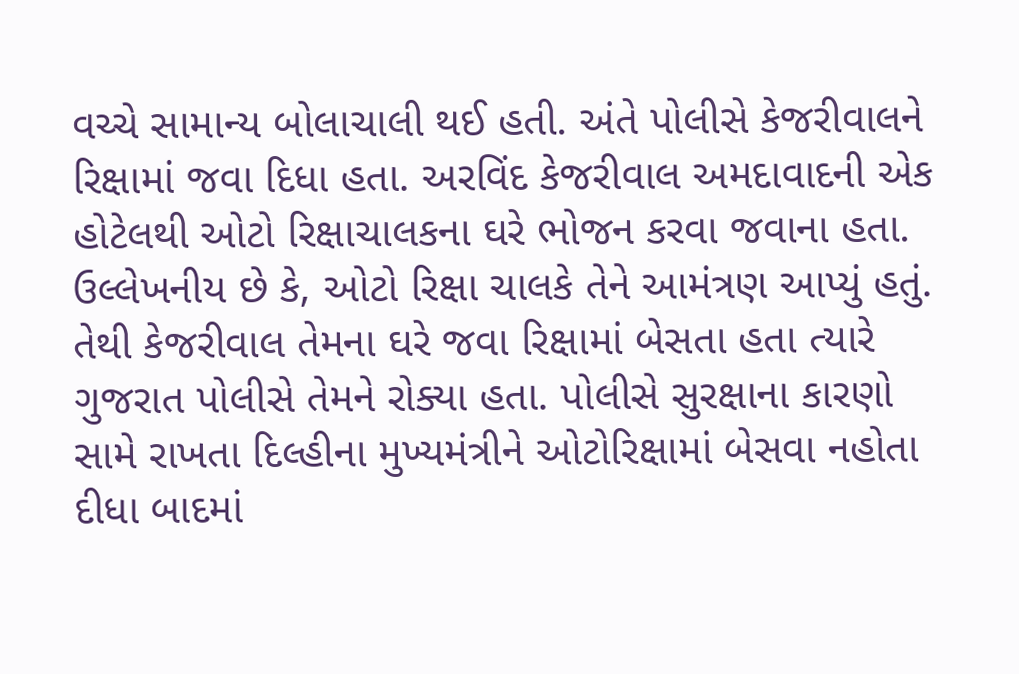વચ્ચે સામાન્ય બોલાચાલી થઈ હતી. અંતે પોલીસે કેજરીવાલને રિક્ષામાં જવા દિધા હતા. અરવિંદ કેજરીવાલ અમદાવાદની એક હોટેલથી ઓટો રિક્ષાચાલકના ઘરે ભોજન કરવા જવાના હતા. ઉલ્લેખનીય છે કે, ઓટો રિક્ષા ચાલકે તેને આમંત્રણ આપ્યું હતું. તેથી કેજરીવાલ તેમના ઘરે જવા રિક્ષામાં બેસતા હતા ત્યારે ગુજરાત પોલીસે તેમને રોક્યા હતા. પોલીસે સુરક્ષાના કારણો સામે રાખતા દિલ્હીના મુખ્યમંત્રીને ઓટોરિક્ષામાં બેસવા નહોતા દીધા બાદમાં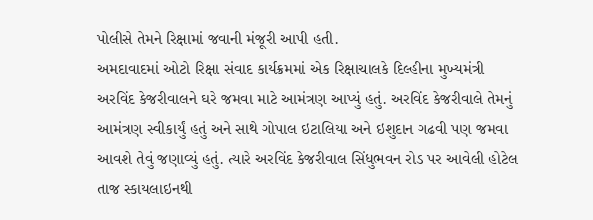પોલીસે તેમને રિક્ષામાં જવાની મંજૂરી આપી હતી.
અમદાવાદમાં ઓટો રિક્ષા સંવાદ કાર્યક્રમમાં એક રિક્ષાચાલકે દિલ્હીના મુખ્યમંત્રી અરવિંદ કેજરીવાલને ઘરે જમવા માટે આમંત્રણ આપ્યું હતું. અરવિંદ કેજરીવાલે તેમનું આમંત્રણ સ્વીકાર્યું હતું અને સાથે ગોપાલ ઇટાલિયા અને ઇશુદાન ગઢવી પણ જમવા આવશે તેવું જણાવ્યું હતું. ત્યારે અરવિંદ કેજરીવાલ સિંધુભવન રોડ પર આવેલી હોટેલ તાજ સ્કાયલાઇનથી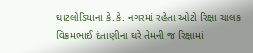ઘાટલોડિયાના કે.કે. નગરમાં રહેતા ઓટો રિક્ષા ચાલક વિક્રમભાઈ દંતાણીના ઘરે તેમની જ રિક્ષામાં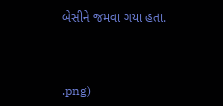બેસીને જમવા ગયા હતા.



.png)